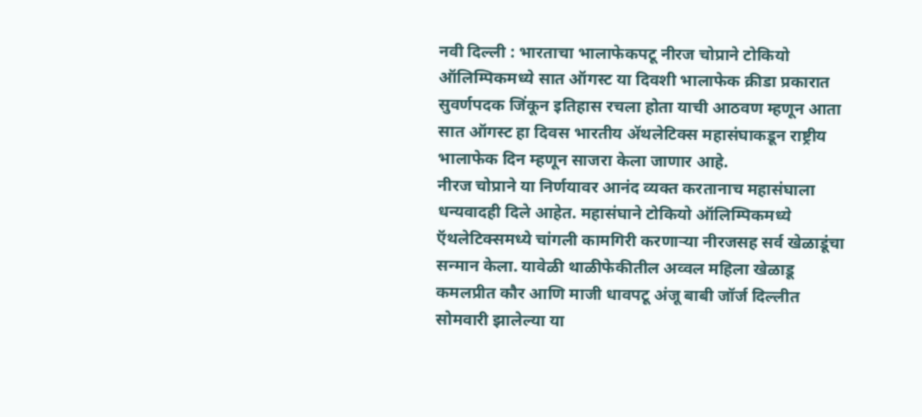नवी दिल्ली : भारताचा भालाफेकपटू नीरज चोप्राने टोकियो ऑलिम्पिकमध्ये सात ऑगस्ट या दिवशी भालाफेक क्रीडा प्रकारात सुवर्णपदक जिंकून इतिहास रचला होता याची आठवण म्हणून आता सात ऑगस्ट हा दिवस भारतीय ॲथलेटिक्स महासंघाकडून राष्ट्रीय भालाफेक दिन म्हणून साजरा केला जाणार आहे.
नीरज चोप्राने या निर्णयावर आनंद व्यक्त करतानाच महासंघाला धन्यवादही दिले आहेत. महासंघाने टोकियो ऑलिम्पिकमध्ये ऍथलेटिक्समध्ये चांगली कामगिरी करणाऱ्या नीरजसह सर्व खेळाडूंचा सन्मान केला. यावेळी थाळीफेकीतील अव्वल महिला खेळाडू कमलप्रीत कौर आणि माजी धावपटू अंजू बाबी जॉर्ज दिल्लीत सोमवारी झालेल्या या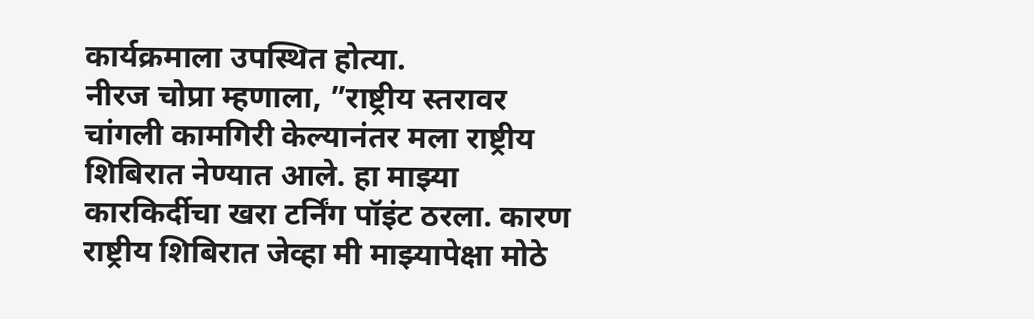कार्यक्रमाला उपस्थित होत्या.
नीरज चोप्रा म्हणाला, ”राष्ट्रीय स्तरावर चांगली कामगिरी केल्यानंतर मला राष्ट्रीय शिबिरात नेण्यात आले. हा माझ्या कारकिर्दीचा खरा टर्निंग पॉइंट ठरला. कारण राष्ट्रीय शिबिरात जेव्हा मी माझ्यापेक्षा मोठे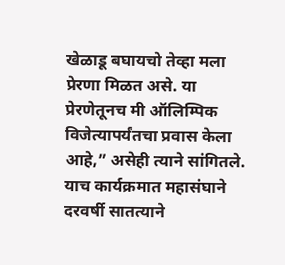खेळाडू बघायचो तेव्हा मला प्रेरणा मिळत असे. या प्रेरणेतूनच मी ऑलिम्पिक विजेत्यापर्यंतचा प्रवास केला आहे,” असेही त्याने सांगितले.
याच कार्यक्रमात महासंघाने दरवर्षी सातत्याने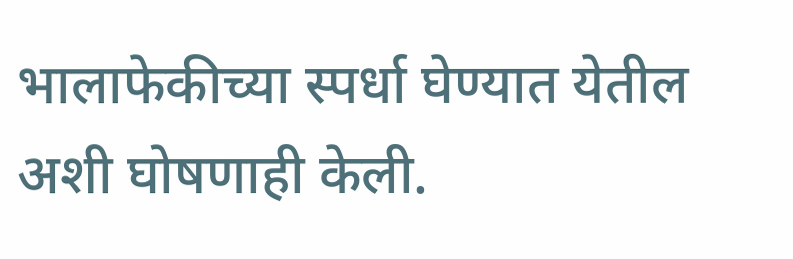भालाफेकीच्या स्पर्धा घेण्यात येतील अशी घोषणाही केली.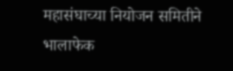महासंघाच्या नियोजन समितीने भालाफेक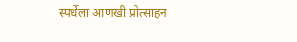स्पर्धेला आणखी प्रोत्साहन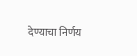देण्याचा निर्णय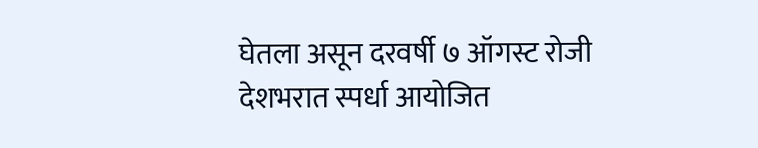घेतला असून दरवर्षी ७ ऑगस्ट रोजी देशभरात स्पर्धा आयोजित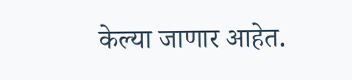केल्या जाणार आहेत.